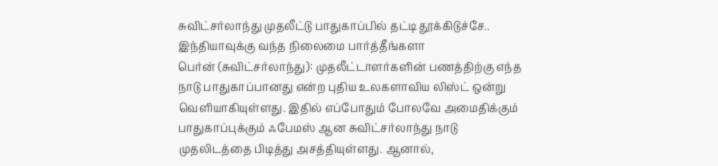சுவிட்சர்லாந்து முதலீட்டு பாதுகாப்பில் தட்டி தூக்கிடுச்சே.. இந்தியாவுக்கு வந்த நிலைமை பார்த்தீங்களா
பெர்ன் (சுவிட்சர்லாந்து): முதலீட்டாளர்களின் பணத்திற்கு எந்த நாடு பாதுகாப்பானது என்ற புதிய உலகளாவிய லிஸ்ட் ஒன்று வெளியாகியுள்ளது. இதில் எப்போதும் போலவே அமைதிக்கும் பாதுகாப்புக்கும் ஃபேமஸ் ஆன சுவிட்சர்லாந்து நாடு முதலிடத்தை பிடித்து அசத்தியுள்ளது. ஆனால்,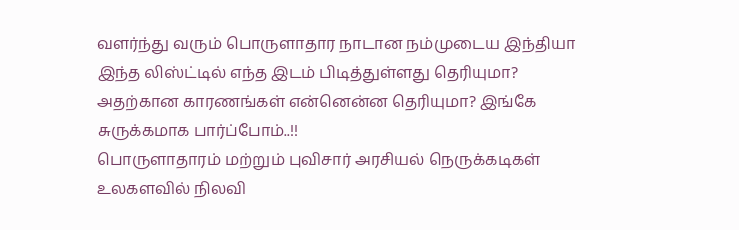வளர்ந்து வரும் பொருளாதார நாடான நம்முடைய இந்தியா இந்த லிஸ்ட்டில் எந்த இடம் பிடித்துள்ளது தெரியுமா? அதற்கான காரணங்கள் என்னென்ன தெரியுமா? இங்கே சுருக்கமாக பார்ப்போம்..!!
பொருளாதாரம் மற்றும் புவிசார் அரசியல் நெருக்கடிகள் உலகளவில் நிலவி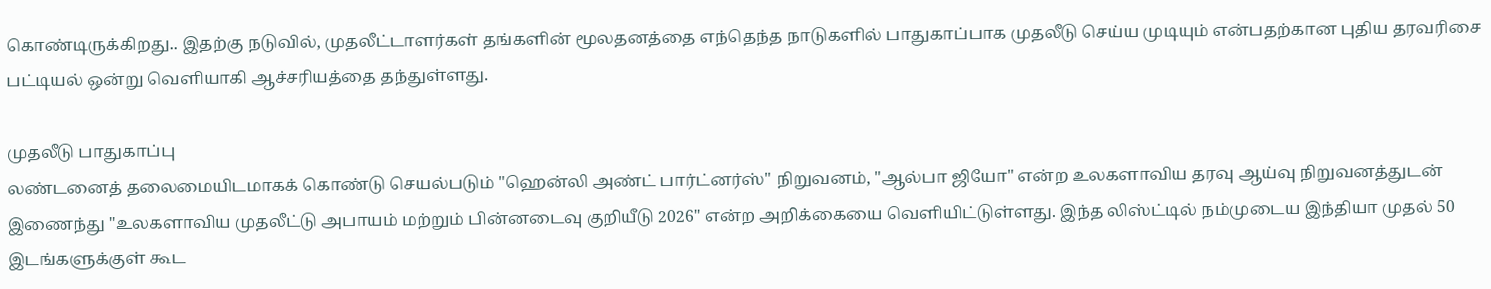கொண்டிருக்கிறது.. இதற்கு நடுவில், முதலீட்டாளர்கள் தங்களின் மூலதனத்தை எந்தெந்த நாடுகளில் பாதுகாப்பாக முதலீடு செய்ய முடியும் என்பதற்கான புதிய தரவரிசை பட்டியல் ஒன்று வெளியாகி ஆச்சரியத்தை தந்துள்ளது.

முதலீடு பாதுகாப்பு
லண்டனைத் தலைமையிடமாகக் கொண்டு செயல்படும் "ஹென்லி அண்ட் பார்ட்னர்ஸ்" நிறுவனம், "ஆல்பா ஜியோ" என்ற உலகளாவிய தரவு ஆய்வு நிறுவனத்துடன் இணைந்து "உலகளாவிய முதலீட்டு அபாயம் மற்றும் பின்னடைவு குறியீடு 2026" என்ற அறிக்கையை வெளியிட்டுள்ளது. இந்த லிஸ்ட்டில் நம்முடைய இந்தியா முதல் 50 இடங்களுக்குள் கூட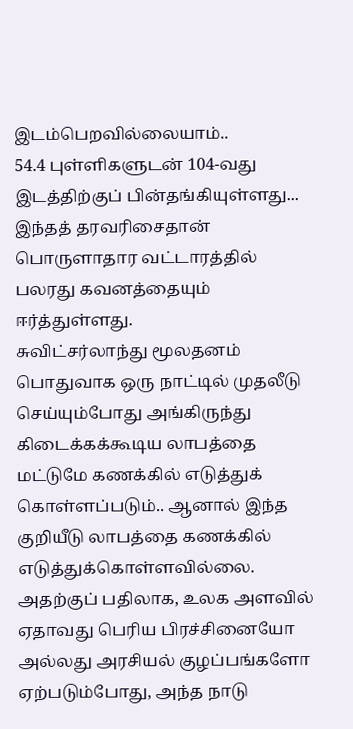இடம்பெறவில்லையாம்..
54.4 புள்ளிகளுடன் 104-வது இடத்திற்குப் பின்தங்கியுள்ளது... இந்தத் தரவரிசைதான் பொருளாதார வட்டாரத்தில் பலரது கவனத்தையும் ஈர்த்துள்ளது.
சுவிட்சர்லாந்து மூலதனம்
பொதுவாக ஒரு நாட்டில் முதலீடு செய்யும்போது அங்கிருந்து கிடைக்கக்கூடிய லாபத்தை மட்டுமே கணக்கில் எடுத்துக் கொள்ளப்படும்.. ஆனால் இந்த குறியீடு லாபத்தை கணக்கில் எடுத்துக்கொள்ளவில்லை. அதற்குப் பதிலாக, உலக அளவில் ஏதாவது பெரிய பிரச்சினையோ அல்லது அரசியல் குழப்பங்களோ ஏற்படும்போது, அந்த நாடு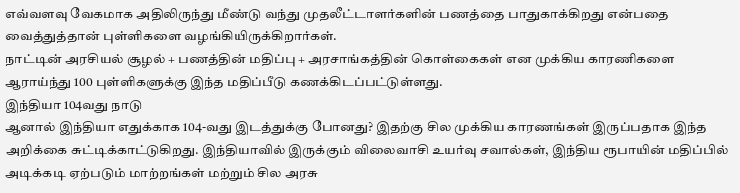எவ்வளவு வேகமாக அதிலிருந்து மீண்டு வந்து முதலீட்டாளர்களின் பணத்தை பாதுகாக்கிறது என்பதை வைத்துத்தான் புள்ளிகளை வழங்கியிருக்கிறார்கள்.
நாட்டின் அரசியல் சூழல் + பணத்தின் மதிப்பு + அரசாங்கத்தின் கொள்கைகள் என முக்கிய காரணிகளை ஆராய்ந்து 100 புள்ளிகளுக்கு இந்த மதிப்பீடு கணக்கிடப்பட்டுள்ளது.
இந்தியா 104வது நாடு
ஆனால் இந்தியா எதுக்காக 104-வது இடத்துக்கு போனது? இதற்கு சில முக்கிய காரணங்கள் இருப்பதாக இந்த அறிக்கை சுட்டிக்காட்டுகிறது. இந்தியாவில் இருக்கும் விலைவாசி உயர்வு சவால்கள், இந்திய ரூபாயின் மதிப்பில் அடிக்கடி ஏற்படும் மாற்றங்கள் மற்றும் சில அரசு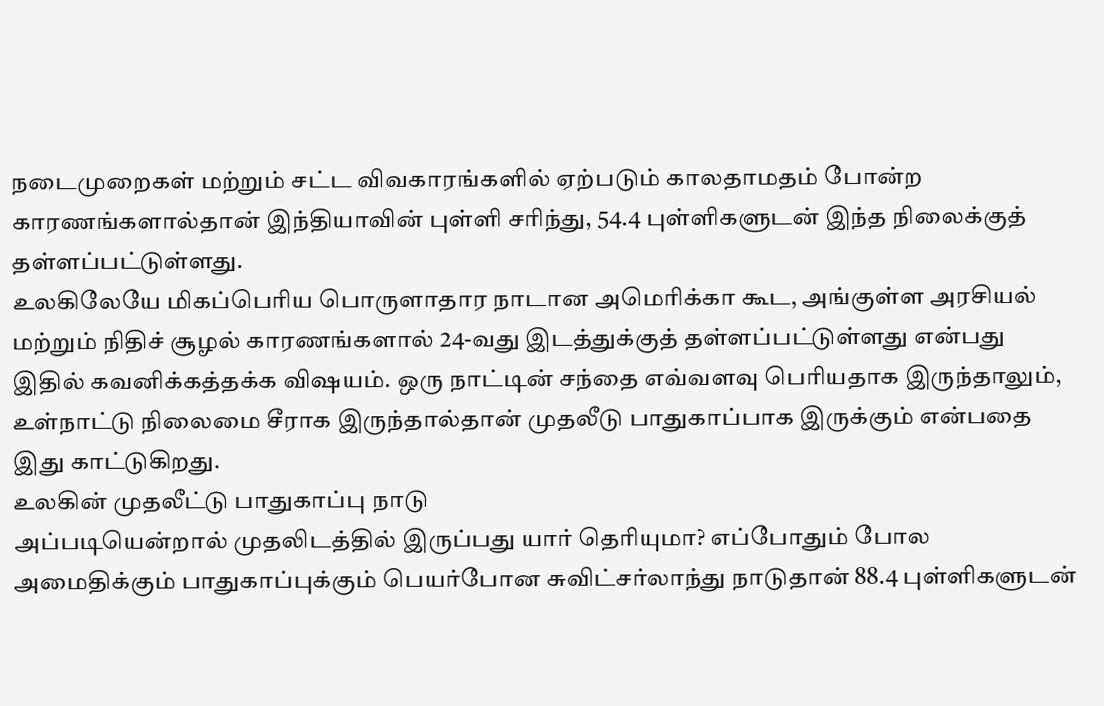நடைமுறைகள் மற்றும் சட்ட விவகாரங்களில் ஏற்படும் காலதாமதம் போன்ற காரணங்களால்தான் இந்தியாவின் புள்ளி சரிந்து, 54.4 புள்ளிகளுடன் இந்த நிலைக்குத் தள்ளப்பட்டுள்ளது.
உலகிலேயே மிகப்பெரிய பொருளாதார நாடான அமெரிக்கா கூட, அங்குள்ள அரசியல் மற்றும் நிதிச் சூழல் காரணங்களால் 24-வது இடத்துக்குத் தள்ளப்பட்டுள்ளது என்பது இதில் கவனிக்கத்தக்க விஷயம். ஒரு நாட்டின் சந்தை எவ்வளவு பெரியதாக இருந்தாலும், உள்நாட்டு நிலைமை சீராக இருந்தால்தான் முதலீடு பாதுகாப்பாக இருக்கும் என்பதை இது காட்டுகிறது.
உலகின் முதலீட்டு பாதுகாப்பு நாடு
அப்படியென்றால் முதலிடத்தில் இருப்பது யார் தெரியுமா? எப்போதும் போல அமைதிக்கும் பாதுகாப்புக்கும் பெயர்போன சுவிட்சர்லாந்து நாடுதான் 88.4 புள்ளிகளுடன்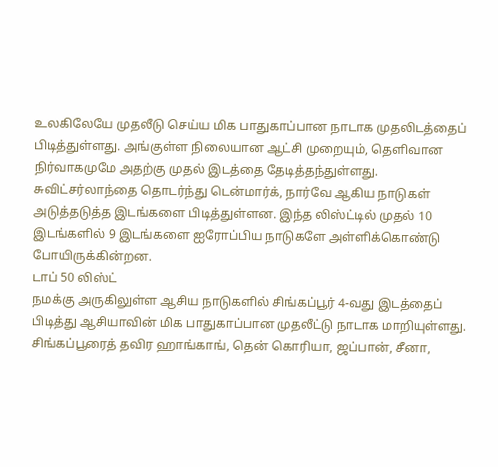உலகிலேயே முதலீடு செய்ய மிக பாதுகாப்பான நாடாக முதலிடத்தைப் பிடித்துள்ளது. அங்குள்ள நிலையான ஆட்சி முறையும், தெளிவான நிர்வாகமுமே அதற்கு முதல் இடத்தை தேடித்தந்துள்ளது.
சுவிட்சர்லாந்தை தொடர்ந்து டென்மார்க், நார்வே ஆகிய நாடுகள் அடுத்தடுத்த இடங்களை பிடித்துள்ளன. இந்த லிஸ்ட்டில் முதல் 10 இடங்களில் 9 இடங்களை ஐரோப்பிய நாடுகளே அள்ளிக்கொண்டு போயிருக்கின்றன.
டாப் 50 லிஸ்ட்
நமக்கு அருகிலுள்ள ஆசிய நாடுகளில் சிங்கப்பூர் 4-வது இடத்தைப் பிடித்து ஆசியாவின் மிக பாதுகாப்பான முதலீட்டு நாடாக மாறியுள்ளது. சிங்கப்பூரைத் தவிர ஹாங்காங், தென் கொரியா, ஜப்பான், சீனா,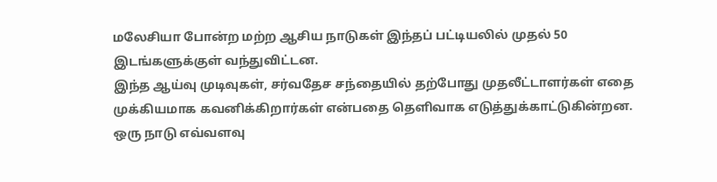மலேசியா போன்ற மற்ற ஆசிய நாடுகள் இந்தப் பட்டியலில் முதல் 50 இடங்களுக்குள் வந்துவிட்டன.
இந்த ஆய்வு முடிவுகள், சர்வதேச சந்தையில் தற்போது முதலீட்டாளர்கள் எதை முக்கியமாக கவனிக்கிறார்கள் என்பதை தெளிவாக எடுத்துக்காட்டுகின்றன. ஒரு நாடு எவ்வளவு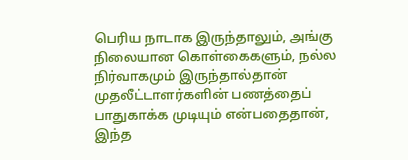பெரிய நாடாக இருந்தாலும், அங்கு நிலையான கொள்கைகளும், நல்ல நிர்வாகமும் இருந்தால்தான் முதலீட்டாளர்களின் பணத்தைப் பாதுகாக்க முடியும் என்பதைதான், இந்த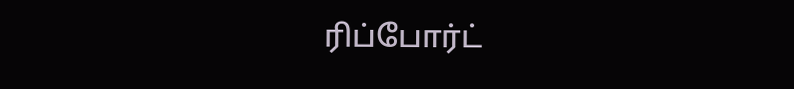ரிப்போர்ட்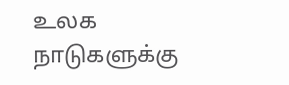உலக நாடுகளுக்கு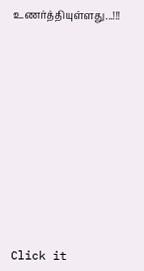உணர்த்தியுள்ளது...!!!












Click it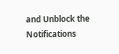and Unblock the Notifications